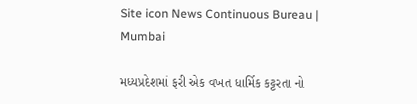Site icon News Continuous Bureau | Mumbai

મધ્યપ્રદેશમાં ફરી એક વખત ધાર્મિક કટ્ટરતા નો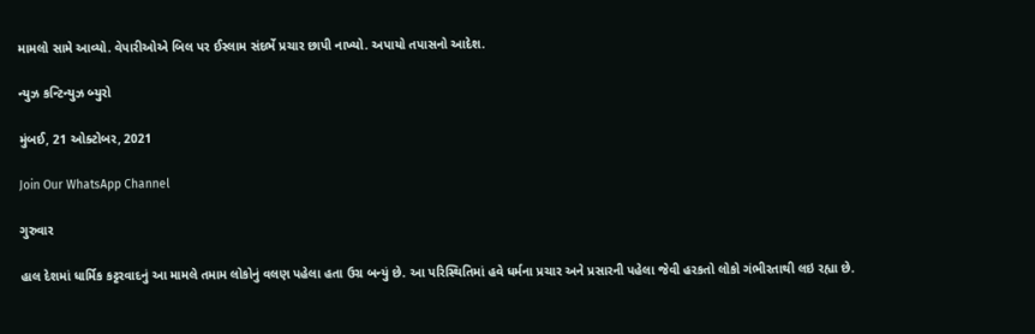મામલો સામે આવ્યો. વેપારીઓએ બિલ પર ઈસ્લામ સંદર્ભે પ્રચાર છાપી નાખ્યો. અપાયો તપાસનો આદેશ.

ન્યુઝ કન્ટિન્યુઝ બ્યુરો

મુંબઈ, 21 ઓક્ટોબર, 2021

Join Our WhatsApp Channel

ગુરુવાર

હાલ દેશમાં ધાર્મિક કટ્ટરવાદનું આ મામલે તમામ લોકોનું વલણ પહેલા હતા ઉગ્ર બન્યું છે. આ પરિસ્થિતિમાં હવે ધર્મના પ્રચાર અને પ્રસારની પહેલા જેવી હરકતો લોકો ગંભીરતાથી લઇ રહ્યા છે.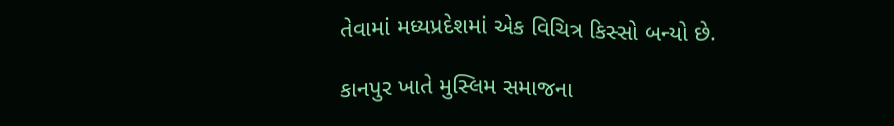તેવામાં મધ્યપ્રદેશમાં એક વિચિત્ર કિસ્સો બન્યો છે.

કાનપુર ખાતે મુસ્લિમ સમાજના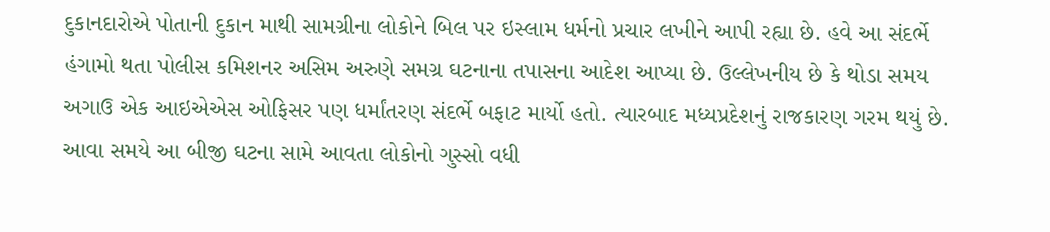દુકાનદારોએ પોતાની દુકાન માથી સામગ્રીના લોકોને બિલ પર ઇસ્લામ ધર્મનો પ્રચાર લખીને આપી રહ્યા છે. હવે આ સંદર્ભે હંગામો થતા પોલીસ કમિશનર અસિમ અરુણે સમગ્ર ઘટનાના તપાસના આદેશ આપ્યા છે. ઉલ્લેખનીય છે કે થોડા સમય અગાઉ એક આઇએએસ ઓફિસર પણ ધર્માંતરણ સંદર્ભે બફાટ માર્યો હતો. ત્યારબાદ મધ્યપ્રદેશનું રાજકારણ ગરમ થયું છે. આવા સમયે આ બીજી ઘટના સામે આવતા લોકોનો ગુસ્સો વધી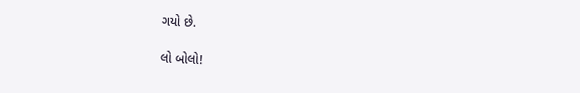ગયો છે.

લો બોલો!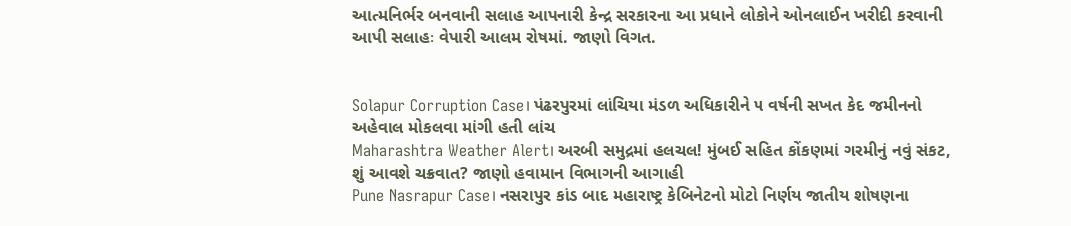આત્મનિર્ભર બનવાની સલાહ આપનારી કેન્દ્ર સરકારના આ પ્રધાને લોકોને ઓનલાઈન ખરીદી કરવાની આપી સલાહઃ વેપારી આલમ રોષમાં. જાણો વિગત.


Solapur Corruption Case। પંઢરપુરમાં લાંચિયા મંડળ અધિકારીને ૫ વર્ષની સખત કેદ જમીનનો અહેવાલ મોકલવા માંગી હતી લાંચ
Maharashtra Weather Alert। અરબી સમુદ્રમાં હલચલ! મુંબઈ સહિત કોંકણમાં ગરમીનું નવું સંકટ, શું આવશે ચક્રવાત? જાણો હવામાન વિભાગની આગાહી
Pune Nasrapur Case। નસરાપુર કાંડ બાદ મહારાષ્ટ્ર કેબિનેટનો મોટો નિર્ણય જાતીય શોષણના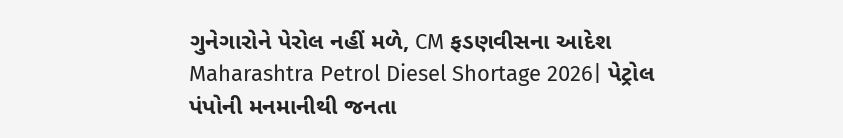ગુનેગારોને પેરોલ નહીં મળે, CM ફડણવીસના આદેશ
Maharashtra Petrol Diesel Shortage 2026| પેટ્રોલ પંપોની મનમાનીથી જનતા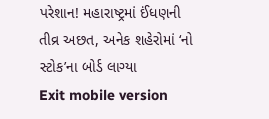પરેશાન! મહારાષ્ટ્રમાં ઈંધણની તીવ્ર અછત, અનેક શહેરોમાં ‘નો સ્ટોક’ના બોર્ડ લાગ્યા
Exit mobile version